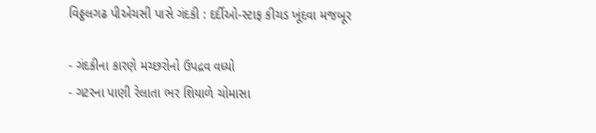વિઠ્ઠલગઢ પીએચસી પાસે ગંદકી : દર્દીઓ-સ્ટાફ કીચડ ખૂંદવા મજબૂર

- ગંદકીના કારણે મચ્છરોનો ઉપદ્રવ વધ્યો
- ગટરના પાણી રેલાતા ભર શિયાળે ચોમાસા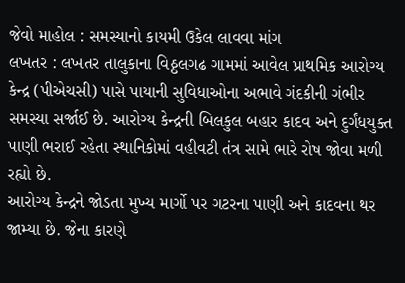જેવો માહોલ : સમસ્યાનો કાયમી ઉકેલ લાવવા માંગ
લખતર : લખતર તાલુકાના વિઠ્ઠલગઢ ગામમાં આવેલ પ્રાથમિક આરોગ્ય કેન્દ્ર (પીએચસી) પાસે પાયાની સુવિધાઓના અભાવે ગંદકીની ગંભીર સમસ્યા સર્જાઈ છે. આરોગ્ય કેન્દ્રની બિલકુલ બહાર કાદવ અને દુર્ગંધયુક્ત પાણી ભરાઈ રહેતા સ્થાનિકોમાં વહીવટી તંત્ર સામે ભારે રોષ જોવા મળી રહ્યો છે.
આરોગ્ય કેન્દ્રને જોડતા મુખ્ય માર્ગો પર ગટરના પાણી અને કાદવના થર જામ્યા છે. જેના કારણે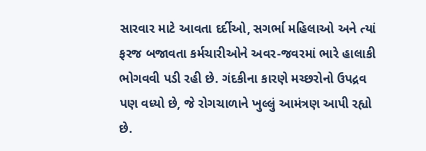સારવાર માટે આવતા દર્દીઓ, સગર્ભા મહિલાઓ અને ત્યાં ફરજ બજાવતા કર્મચારીઓને અવર-જવરમાં ભારે હાલાકી ભોગવવી પડી રહી છે. ગંદકીના કારણે મચ્છરોનો ઉપદ્રવ પણ વધ્યો છે, જે રોગચાળાને ખુલ્લું આમંત્રણ આપી રહ્યો છે.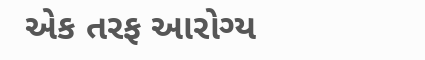એક તરફ આરોગ્ય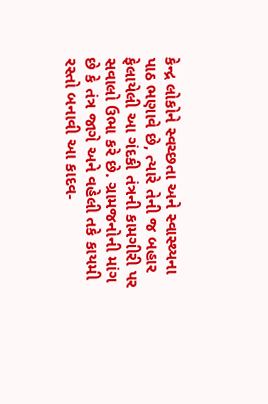કેન્દ્ર લોકોને સ્વચ્છતા અને સ્વાસ્થ્યના પાઠ ભણાવે છે, ત્યારે તેની જ બહાર ફેલાયેલી આ ગંદકી તંત્રની કામગીરી પર સવાલો ઉભા કરે છે. ગ્રામજનોની માંગ છે કે તંત્ર જાગે અને વહેલી તકે કાયમી રસ્તો બનાવી આ કાદવ-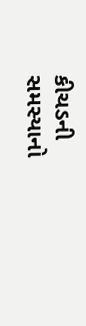કીચડની સમસ્યાનો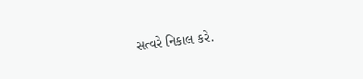સત્વરે નિકાલ કરે.